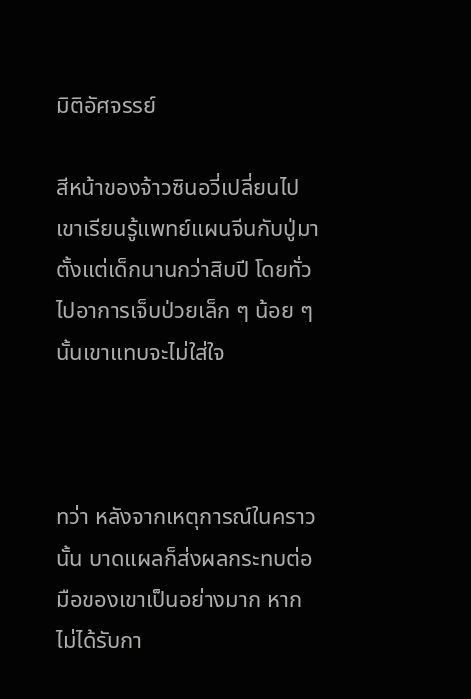มิติอัศจรรย์

สีหน้าของจ้าวซินอวี่เปลี่ยนไป เขาเรียนรู้แพทย์แผนจีนกับปู่มาตั้งแต่เด็กนานกว่าสิบปี โดยทั่วไปอาการเจ็บป่วยเล็ก ๆ น้อย ๆ นั้นเขาแทบจะไม่ใส่ใจ



ทว่า หลังจากเหตุการณ์ในคราวนั้น บาดแผลก็ส่งผลกระทบต่อมือของเขาเป็นอย่างมาก หากไม่ได้รับกา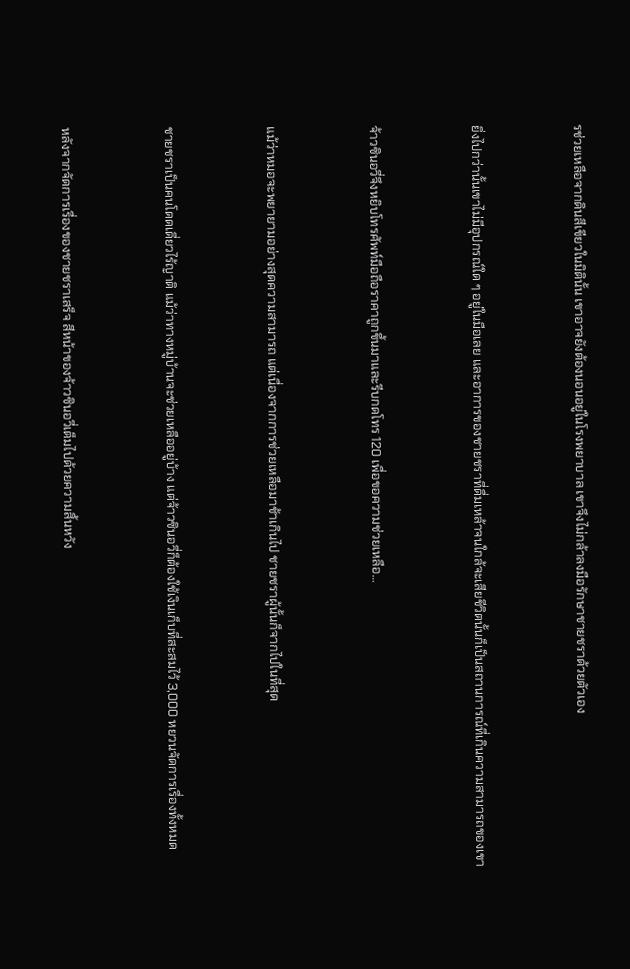รช่วยเหลือจากดินสีเขียวในมิตินั้น เขาอาจยังต้องนอนอยู่ในโรงพยาบาล เขาจึงไม่กล้าลงมือรักษาชายชราด้วยตัวเอง



ยิ่งไปกว่านั้นเขาไม่มีอุปกรณ์ใด ๆ อยู่ในมือเลย และอาการของชายชราที่ดื่มเหล้าจนใกล้จะเสียชีวิตนั้นก็เป็นสถานการณ์ที่เกินความสามารถของเขา



จ้าวซินอวี่จึงหยิบโทรศัพท์มือถือราคาถูกขึ้นมาและรีบกดโทร 120 เพื่อขอความช่วยเหลือ…



แม้ว่าหมอจะพยายามอย่างสุดความสามารถ แต่เนื่องจากการช่วยเหลือมาช้าเกินไป ชายชราผู้นั้นก็จากไปในที่สุด



ชายชราเป็นคนโดดเดี่ยวไร้ญาติ แม้ว่าทางหมู่บ้านจะช่วยเหลืออยู่บ้าง แต่จ้าวซินอวี่ก็ต้องใช้เงินเก็บที่สะสมไว้ 3,000 หยวนจัดการเรื่องทั้งหมด



หลังจากจัดการเรื่องของชายชราเสร็จ สีหน้าของจ้าวซินอวี่เต็มไปด้วยความสิ้นหวัง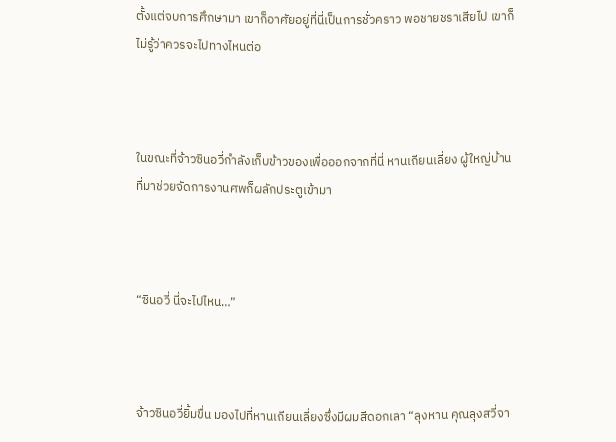ตั้งแต่จบการศึกษามา เขาก็อาศัยอยู่ที่นี่เป็นการชั่วคราว พอชายชราเสียไป เขาก็ไม่รู้ว่าควรจะไปทางไหนต่อ



ในขณะที่จ้าวซินอวี่กำลังเก็บข้าวของเพื่อออกจากที่นี่ หานเถียนเลี่ยง ผู้ใหญ่บ้านที่มาช่วยจัดการงานศพก็ผลักประตูเข้ามา



“ซินอวี่ นี่จะไปไหน…”



จ้าวซินอวี่ยิ้มขื่น มองไปที่หานเถียนเลี่ยงซึ่งมีผมสีดอกเลา “ลุงหาน คุณลุงสวี่จา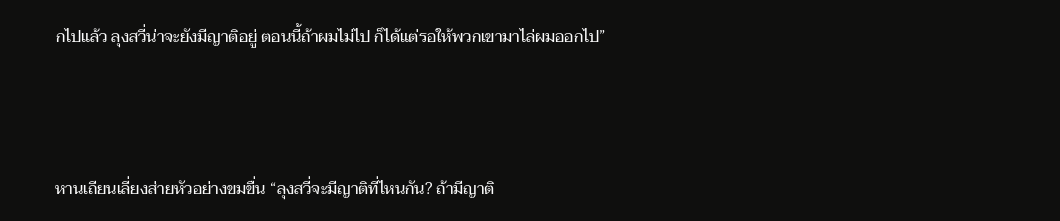กไปแล้ว ลุงสวี่น่าจะยังมีญาติอยู่ ตอนนี้ถ้าผมไม่ไป ก็ได้แต่รอให้พวกเขามาไล่ผมออกไป”



หานเถียนเลี่ยงส่ายหัวอย่างขมขื่น “ลุงสวี่จะมีญาติที่ไหนกัน? ถ้ามีญาติ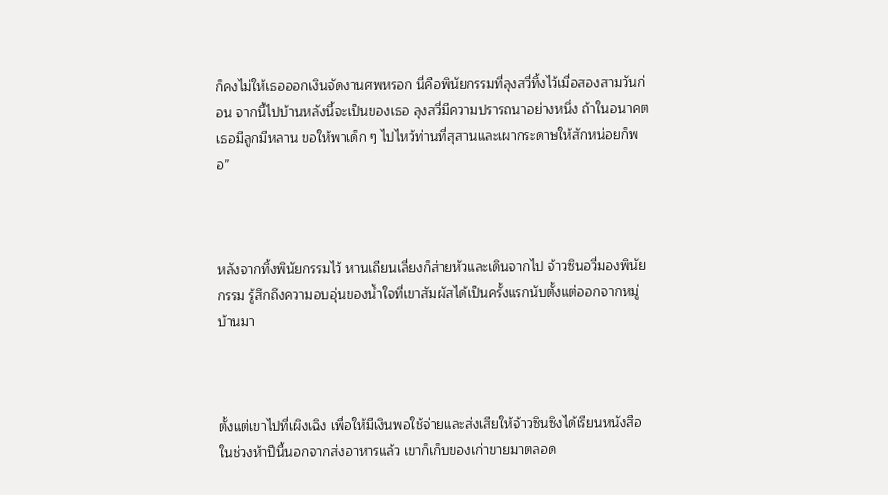ก็คงไม่ให้เธอออกเงินจัดงานศพหรอก นี่คือพินัยกรรมที่ลุงสวี่ทิ้งไว้เมื่อสองสามวันก่อน จากนี้ไปบ้านหลังนี้จะเป็นของเธอ ลุงสวี่มีความปรารถนาอย่างหนึ่ง ถ้าในอนาคตเธอมีลูกมีหลาน ขอให้พาเด็ก ๆ ไปไหว้ท่านที่สุสานและเผากระดาษให้สักหน่อยก็พอ”



หลังจากทิ้งพินัยกรรมไว้ หานเถียนเลี่ยงก็ส่ายหัวและเดินจากไป จ้าวซินอวี่มองพินัยกรรม รู้สึกถึงความอบอุ่นของน้ำใจที่เขาสัมผัสได้เป็นครั้งแรกนับตั้งแต่ออกจากหมู่บ้านมา



ตั้งแต่เขาไปที่เผิงเฉิง เพื่อให้มีเงินพอใช้จ่ายและส่งเสียให้จ้าวซินซิงได้เรียนหนังสือ ในช่วงห้าปีนี้นอกจากส่งอาหารแล้ว เขาก็เก็บของเก่าขายมาตลอด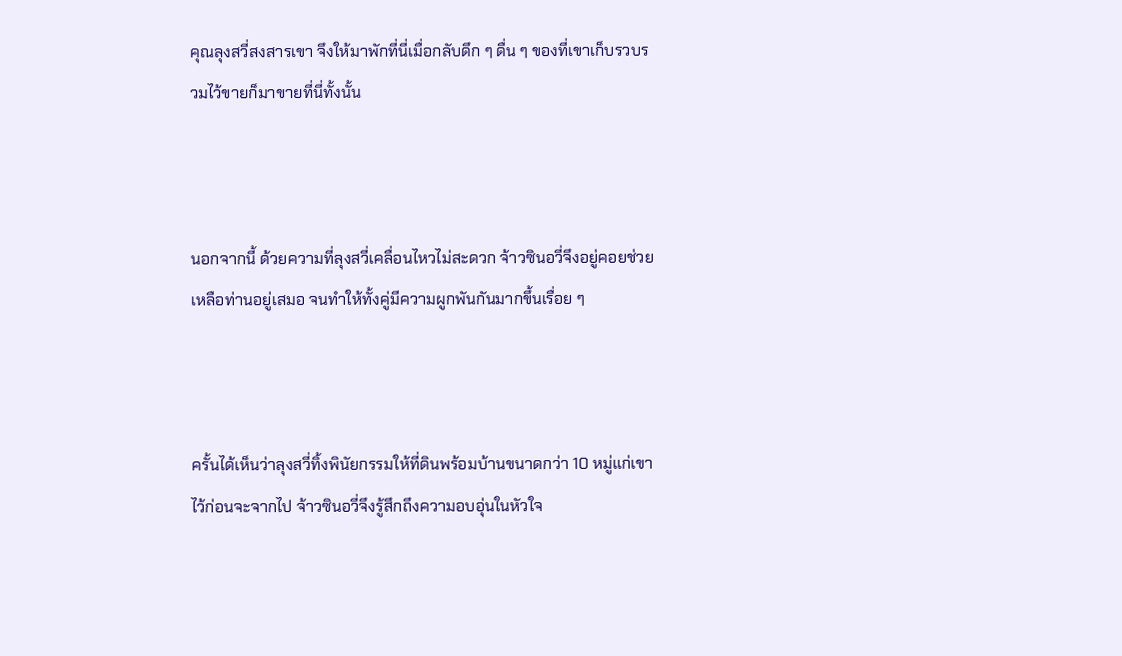คุณลุงสวี่สงสารเขา จึงให้มาพักที่นี่เมื่อกลับดึก ๆ ดื่น ๆ ของที่เขาเก็บรวบรวมไว้ขายก็มาขายที่นี่ทั้งนั้น



นอกจากนี้ ด้วยความที่ลุงสวี่เคลื่อนไหวไม่สะดวก จ้าวซินอวี่จึงอยู่คอยช่วยเหลือท่านอยู่เสมอ จนทำให้ทั้งคู่มีความผูกพันกันมากขึ้นเรื่อย ๆ



ครั้นได้เห็นว่าลุงสวี่ทิ้งพินัยกรรมให้ที่ดินพร้อมบ้านขนาดกว่า 10 หมู่แก่เขาไว้ก่อนจะจากไป จ้าวซินอวี่จึงรู้สึกถึงความอบอุ่นในหัวใจ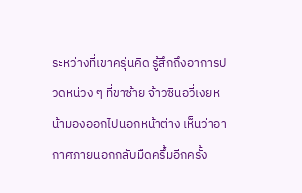ระหว่างที่เขาครุ่นคิด รู้สึกถึงอาการปวดหน่วง ๆ ที่ขาซ้าย จ้าวซินอวี่เงยหน้ามองออกไปนอกหน้าต่าง เห็นว่าอากาศภายนอกกลับมืดครึ้มอีกครั้ง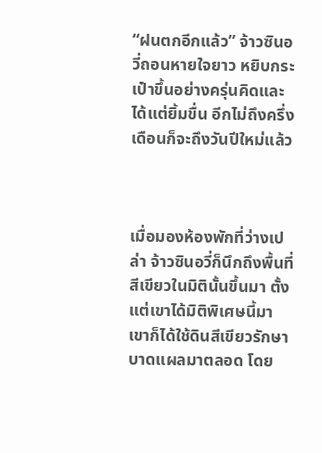“ฝนตกอีกแล้ว” จ้าวซินอวี่ถอนหายใจยาว หยิบกระเป๋าขึ้นอย่างครุ่นคิดและได้แต่ยิ้มขื่น อีกไม่ถึงครึ่งเดือนก็จะถึงวันปีใหม่แล้ว



เมื่อมองห้องพักที่ว่างเปล่า จ้าวซินอวี่ก็นึกถึงพื้นที่สีเขียวในมิตินั้นขึ้นมา ตั้งแต่เขาได้มิติพิเศษนี้มา เขาก็ได้ใช้ดินสีเขียวรักษาบาดแผลมาตลอด โดย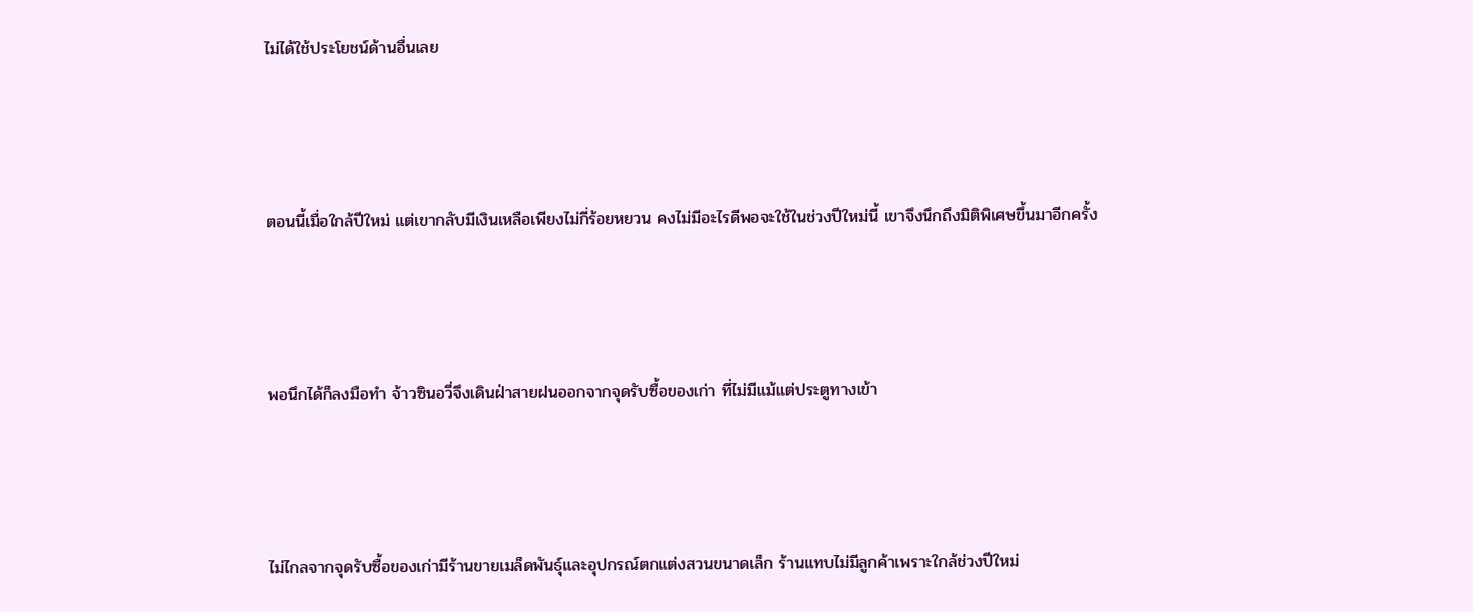ไม่ได้ใช้ประโยชน์ด้านอื่นเลย



ตอนนี้เมื่อใกล้ปีใหม่ แต่เขากลับมีเงินเหลือเพียงไม่กี่ร้อยหยวน คงไม่มีอะไรดีพอจะใช้ในช่วงปีใหม่นี้ เขาจึงนึกถึงมิติพิเศษขึ้นมาอีกครั้ง



พอนึกได้ก็ลงมือทำ จ้าวซินอวี่จึงเดินฝ่าสายฝนออกจากจุดรับซื้อของเก่า ที่ไม่มีแม้แต่ประตูทางเข้า



ไม่ไกลจากจุดรับซื้อของเก่ามีร้านขายเมล็ดพันธุ์และอุปกรณ์ตกแต่งสวนขนาดเล็ก ร้านแทบไม่มีลูกค้าเพราะใกล้ช่วงปีใหม่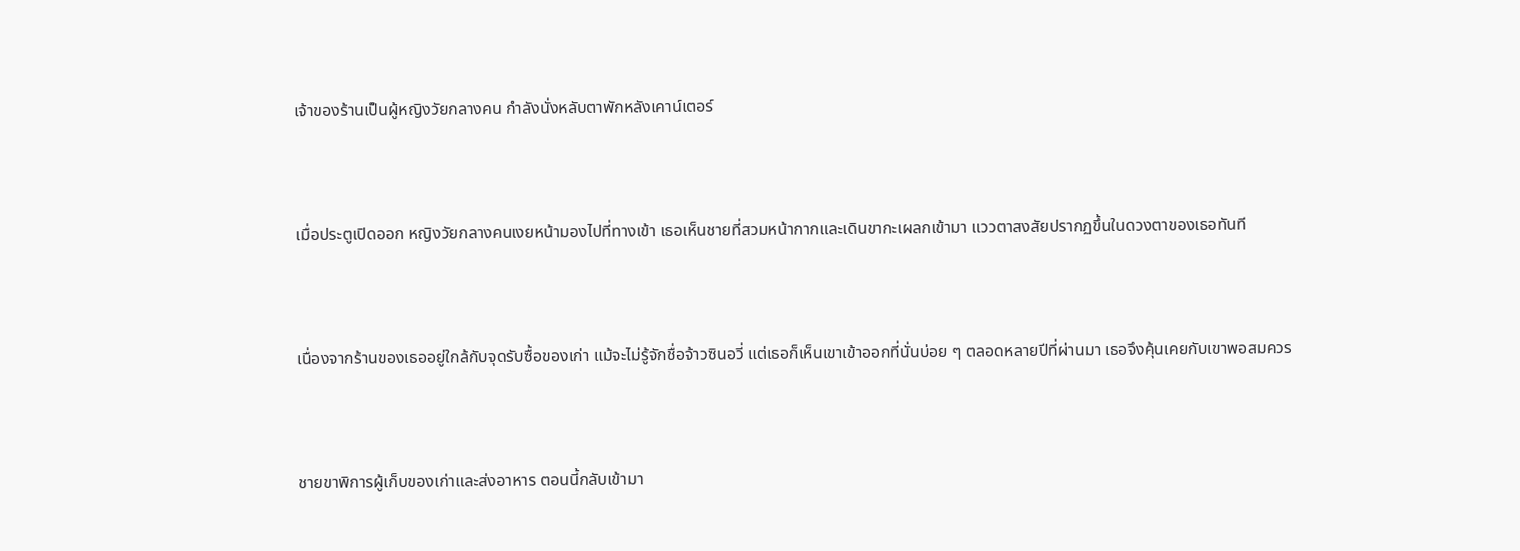เจ้าของร้านเป็นผู้หญิงวัยกลางคน กำลังนั่งหลับตาพักหลังเคาน์เตอร์



เมื่อประตูเปิดออก หญิงวัยกลางคนเงยหน้ามองไปที่ทางเข้า เธอเห็นชายที่สวมหน้ากากและเดินขากะเผลกเข้ามา แววตาสงสัยปรากฏขึ้นในดวงตาของเธอทันที



เนื่องจากร้านของเธออยู่ใกล้กับจุดรับซื้อของเก่า แม้จะไม่รู้จักชื่อจ้าวซินอวี่ แต่เธอก็เห็นเขาเข้าออกที่นั่นบ่อย ๆ ตลอดหลายปีที่ผ่านมา เธอจึงคุ้นเคยกับเขาพอสมควร



ชายขาพิการผู้เก็บของเก่าและส่งอาหาร ตอนนี้กลับเข้ามา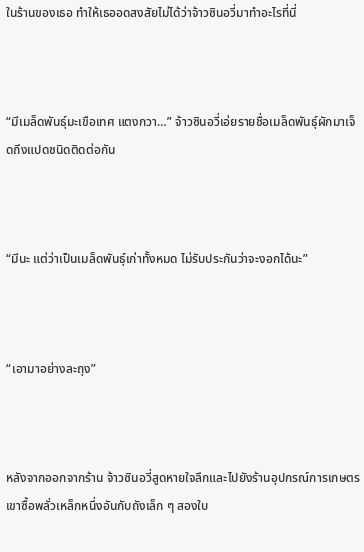ในร้านของเธอ ทำให้เธออดสงสัยไม่ได้ว่าจ้าวซินอวี่มาทำอะไรที่นี่



“มีเมล็ดพันธุ์มะเขือเทศ แตงกวา…” จ้าวซินอวี่เอ่ยรายชื่อเมล็ดพันธุ์ผักมาเจ็ดถึงแปดชนิดติดต่อกัน



“มีนะ แต่ว่าเป็นเมล็ดพันธุ์เก่าทั้งหมด ไม่รับประกันว่าจะงอกได้นะ”



“เอามาอย่างละถุง”



หลังจากออกจากร้าน จ้าวซินอวี่สูดหายใจลึกและไปยังร้านอุปกรณ์การเกษตร เขาซื้อพลั่วเหล็กหนึ่งอันกับถังเล็ก ๆ สองใบ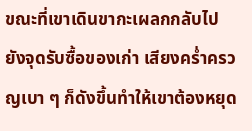ขณะที่เขาเดินขากะเผลกกลับไปยังจุดรับซื้อของเก่า เสียงคร่ำครวญเบา ๆ ก็ดังขึ้นทำให้เขาต้องหยุด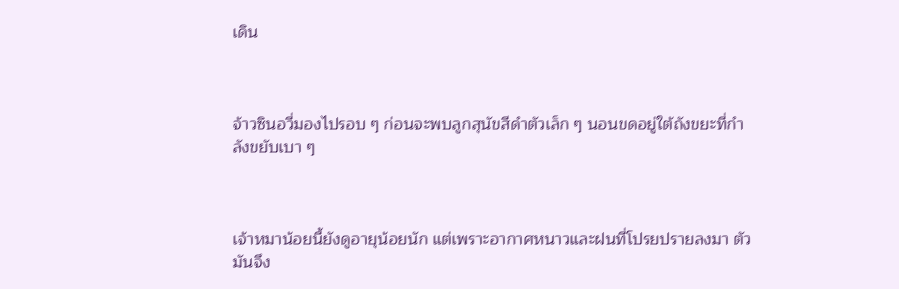เดิน



จ้าวซินอวี่มองไปรอบ ๆ ก่อนจะพบลูกสุนัขสีดำตัวเล็ก ๆ นอนขดอยู่ใต้ถังขยะที่กำลังขยับเบา ๆ



เจ้าหมาน้อยนี้ยังดูอายุน้อยนัก แต่เพราะอากาศหนาวและฝนที่โปรยปรายลงมา ตัวมันจึง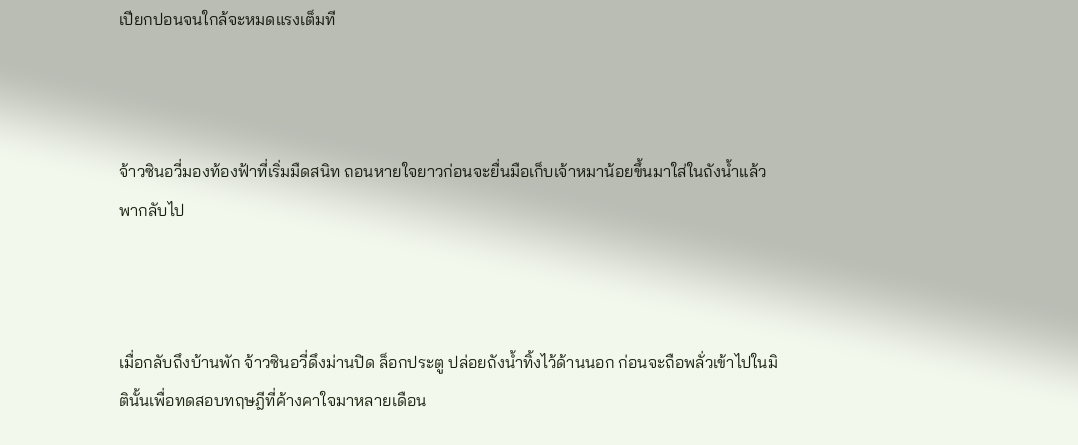เปียกปอนจนใกล้จะหมดแรงเต็มที



จ้าวซินอวี่มองท้องฟ้าที่เริ่มมืดสนิท ถอนหายใจยาวก่อนจะยื่นมือเก็บเจ้าหมาน้อยขึ้นมาใส่ในถังน้ำแล้วพากลับไป



เมื่อกลับถึงบ้านพัก จ้าวซินอวี่ดึงม่านปิด ล็อกประตู ปล่อยถังน้ำทิ้งไว้ด้านนอก ก่อนจะถือพลั่วเข้าไปในมิตินั้นเพื่อทดสอบทฤษฎีที่ค้างคาใจมาหลายเดือน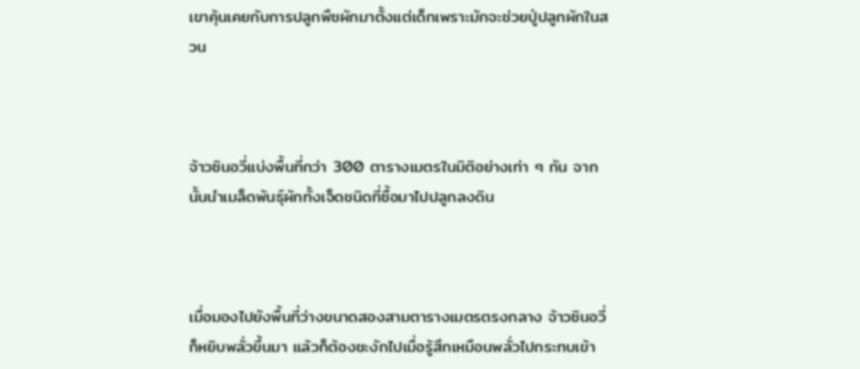เขาคุ้นเคยกับการปลูกพืชผักมาตั้งแต่เด็กเพราะมักจะช่วยปู่ปลูกผักในสวน



จ้าวซินอวี่แบ่งพื้นที่กว่า 300 ตารางเมตรในมิติอย่างเท่า ๆ กัน จากนั้นนำเมล็ดพันธุ์ผักทั้งเจ็ดชนิดที่ซื้อมาไปปลูกลงดิน



เมื่อมองไปยังพื้นที่ว่างขนาดสองสามตารางเมตรตรงกลาง จ้าวซินอวี่ก็หยิบพลั่วขึ้นมา แล้วก็ต้องชะงักไปเมื่อรู้สึกเหมือนพลั่วไปกระทบเข้า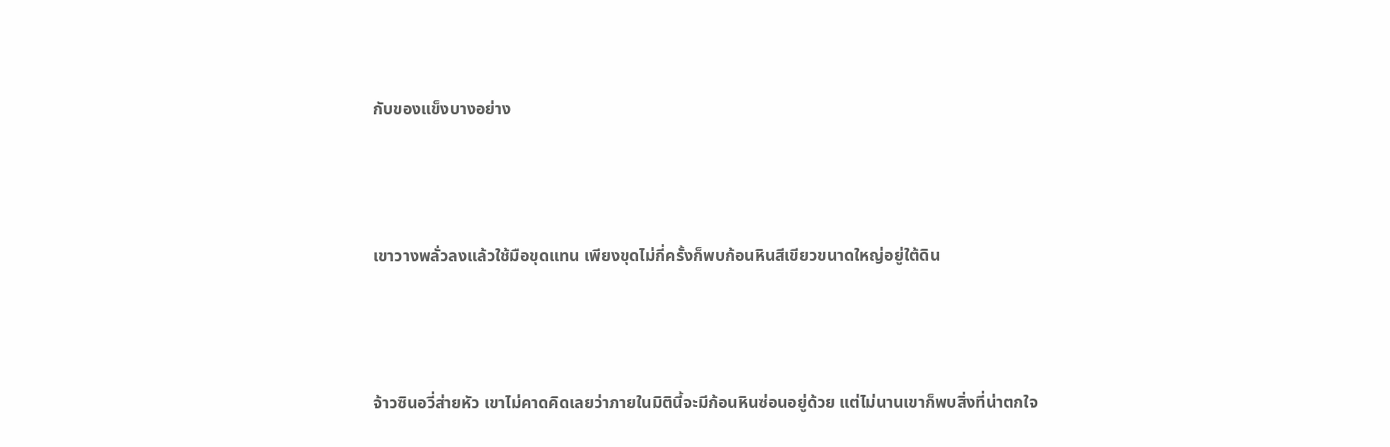กับของแข็งบางอย่าง



เขาวางพลั่วลงแล้วใช้มือขุดแทน เพียงขุดไม่กี่ครั้งก็พบก้อนหินสีเขียวขนาดใหญ่อยู่ใต้ดิน



จ้าวซินอวี่ส่ายหัว เขาไม่คาดคิดเลยว่าภายในมิตินี้จะมีก้อนหินซ่อนอยู่ด้วย แต่ไม่นานเขาก็พบสิ่งที่น่าตกใจ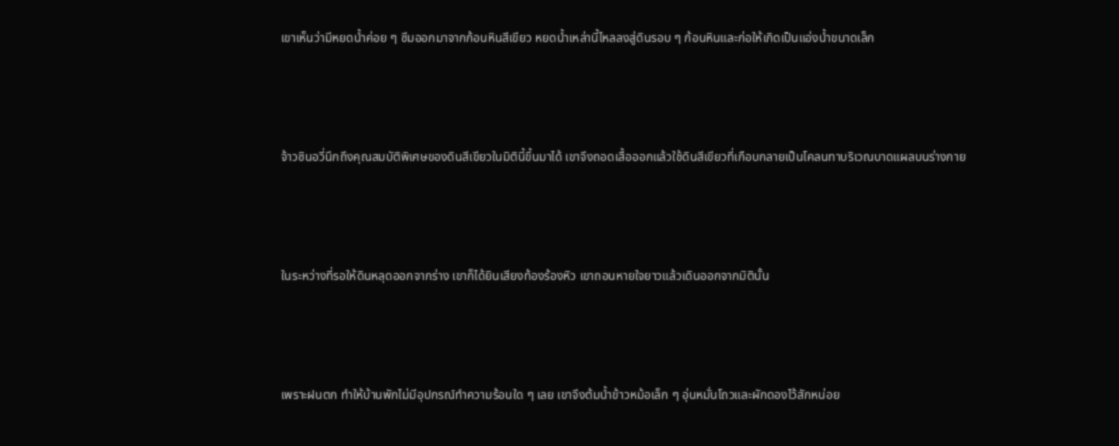เขาเห็นว่ามีหยดน้ำค่อย ๆ ซึมออกมาจากก้อนหินสีเขียว หยดน้ำเหล่านี้ไหลลงสู่ดินรอบ ๆ ก้อนหินและก่อให้เกิดเป็นแอ่งน้ำขนาดเล็ก



จ้าวซินอวี่นึกถึงคุณสมบัติพิเศษของดินสีเขียวในมิตินี้ขึ้นมาได้ เขาจึงถอดเสื้อออกแล้วใช้ดินสีเขียวที่เกือบกลายเป็นโคลนทาบริเวณบาดแผลบนร่างกาย



ในระหว่างที่รอให้ดินหลุดออกจากร่าง เขาก็ได้ยินเสียงท้องร้องหิว เขาถอนหายใจยาวแล้วเดินออกจากมิตินั้น



เพราะฝนตก ทำให้บ้านพักไม่มีอุปกรณ์ทำความร้อนใด ๆ เลย เขาจึงต้มน้ำข้าวหม้อเล็ก ๆ อุ่นหมั่นโถวและผักดองไว้สักหน่อย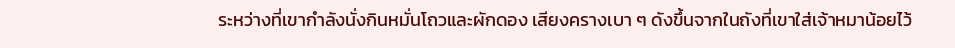ระหว่างที่เขากำลังนั่งกินหมั่นโถวและผักดอง เสียงครางเบา ๆ ดังขึ้นจากในถังที่เขาใส่เจ้าหมาน้อยไว้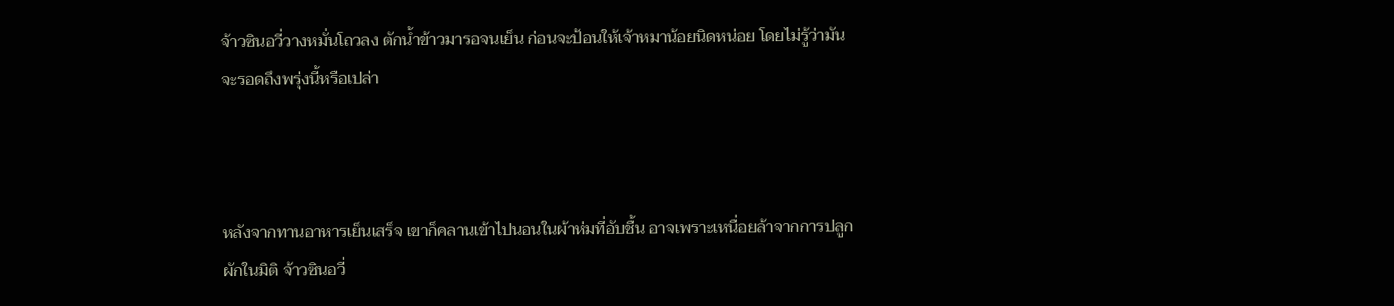จ้าวซินอวี่วางหมั่นโถวลง ตักน้ำข้าวมารอจนเย็น ก่อนจะป้อนให้เจ้าหมาน้อยนิดหน่อย โดยไม่รู้ว่ามันจะรอดถึงพรุ่งนี้หรือเปล่า



หลังจากทานอาหารเย็นเสร็จ เขาก็คลานเข้าไปนอนในผ้าห่มที่อับชื้น อาจเพราะเหนื่อยล้าจากการปลูกผักในมิติ จ้าวซินอวี่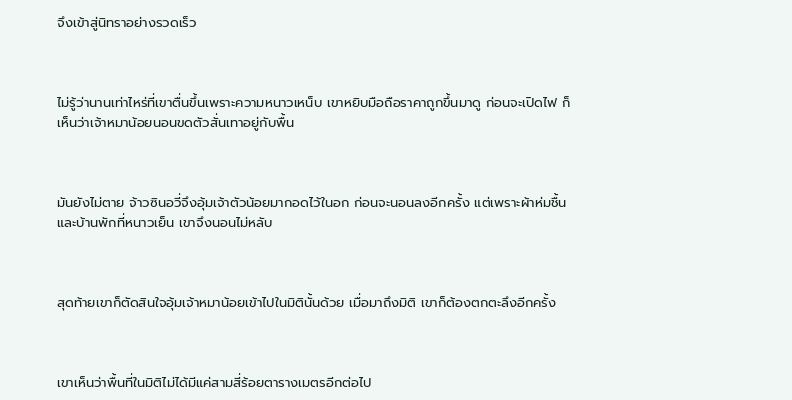จึงเข้าสู่นิทราอย่างรวดเร็ว



ไม่รู้ว่านานเท่าไหร่ที่เขาตื่นขึ้นเพราะความหนาวเหน็บ เขาหยิบมือถือราคาถูกขึ้นมาดู ก่อนจะเปิดไฟ ก็เห็นว่าเจ้าหมาน้อยนอนขดตัวสั่นเทาอยู่กับพื้น



มันยังไม่ตาย จ้าวซินอวี่จึงอุ้มเจ้าตัวน้อยมากอดไว้ในอก ก่อนจะนอนลงอีกครั้ง แต่เพราะผ้าห่มชื้นและบ้านพักที่หนาวเย็น เขาจึงนอนไม่หลับ



สุดท้ายเขาก็ตัดสินใจอุ้มเจ้าหมาน้อยเข้าไปในมิตินั้นด้วย เมื่อมาถึงมิติ เขาก็ต้องตกตะลึงอีกครั้ง



เขาเห็นว่าพื้นที่ในมิติไม่ได้มีแค่สามสี่ร้อยตารางเมตรอีกต่อไป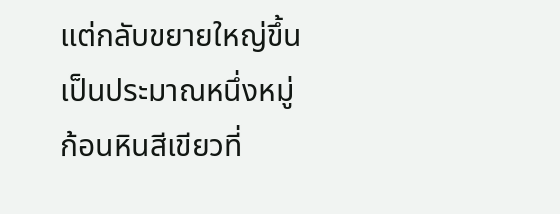แต่กลับขยายใหญ่ขึ้นเป็นประมาณหนึ่งหมู่ ก้อนหินสีเขียวที่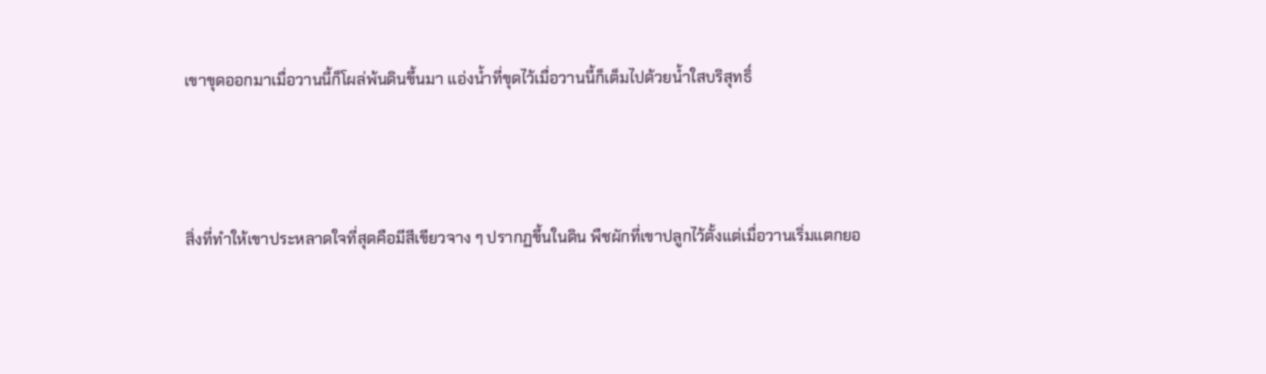เขาขุดออกมาเมื่อวานนี้ก็โผล่พ้นดินขึ้นมา แอ่งน้ำที่ขุดไว้เมื่อวานนี้ก็เต็มไปด้วยน้ำใสบริสุทธิ์



สิ่งที่ทำให้เขาประหลาดใจที่สุดคือมีสีเขียวจาง ๆ ปรากฏขึ้นในดิน พืชผักที่เขาปลูกไว้ตั้งแต่เมื่อวานเริ่มแตกยอ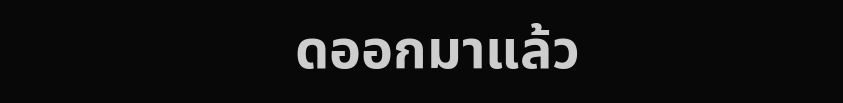ดออกมาแล้ว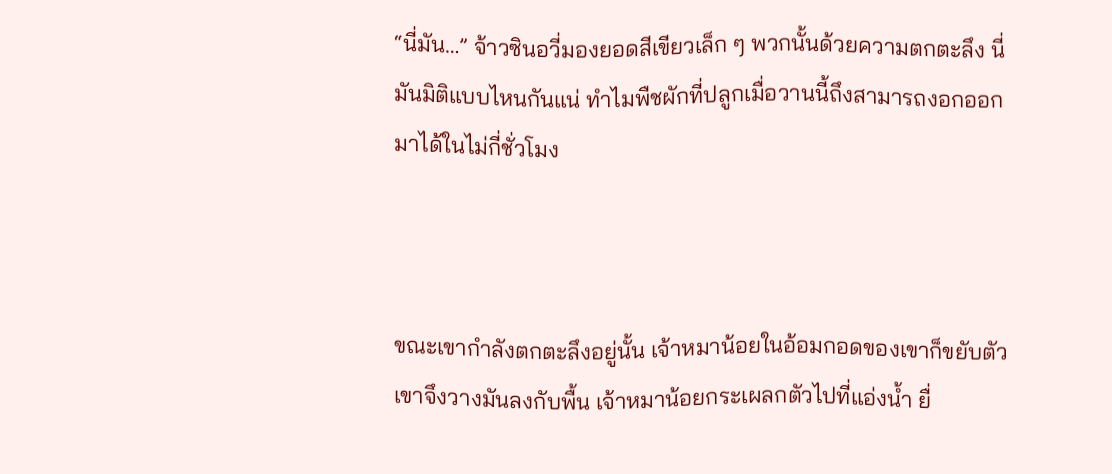“นี่มัน…” จ้าวซินอวี่มองยอดสีเขียวเล็ก ๆ พวกนั้นด้วยความตกตะลึง นี่มันมิติแบบไหนกันแน่ ทำไมพืชผักที่ปลูกเมื่อวานนี้ถึงสามารถงอกออกมาได้ในไม่กี่ชั่วโมง



ขณะเขากำลังตกตะลึงอยู่นั้น เจ้าหมาน้อยในอ้อมกอดของเขาก็ขยับตัว เขาจึงวางมันลงกับพื้น เจ้าหมาน้อยกระเผลกตัวไปที่แอ่งน้ำ ยื่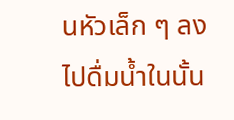นหัวเล็ก ๆ ลงไปดื่มน้ำในนั้น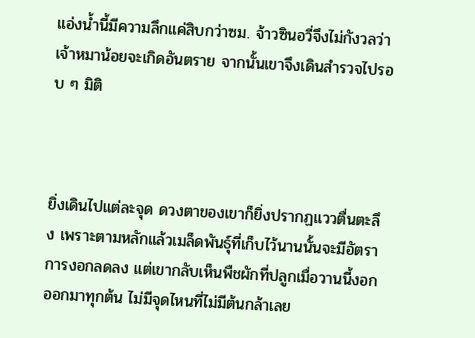แอ่งน้ำนี้มีความลึกแค่สิบกว่าซม. จ้าวซินอวี่จึงไม่กังวลว่าเจ้าหมาน้อยจะเกิดอันตราย จากนั้นเขาจึงเดินสำรวจไปรอบ ๆ มิติ



ยิ่งเดินไปแต่ละจุด ดวงตาของเขาก็ยิ่งปรากฏแววตื่นตะลึง เพราะตามหลักแล้วเมล็ดพันธุ์ที่เก็บไว้นานนั้นจะมีอัตราการงอกลดลง แต่เขากลับเห็นพืชผักที่ปลูกเมื่อวานนี้งอกออกมาทุกต้น ไม่มีจุดไหนที่ไม่มีต้นกล้าเลย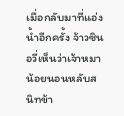เมื่อกลับมาที่แอ่งน้ำอีกครั้ง จ้าวซินอวี่เห็นว่าเจ้าหมาน้อยนอนหลับสนิทข้า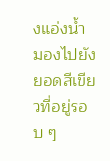งแอ่งน้ำ มองไปยังยอดสีเขียวที่อยู่รอบ ๆ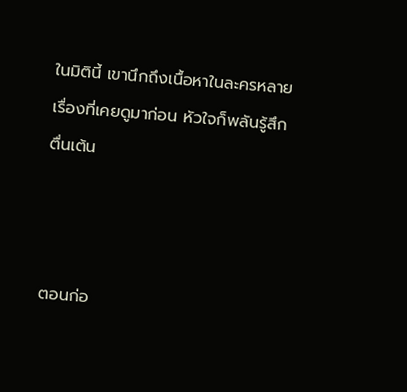ในมิตินี้ เขานึกถึงเนื้อหาในละครหลายเรื่องที่เคยดูมาก่อน หัวใจก็พลันรู้สึกตื่นเต้น



ตอนก่อ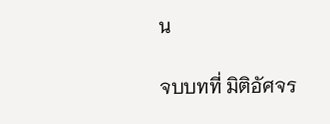น

จบบทที่ มิติอัศจร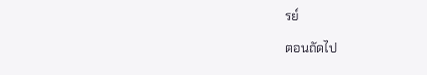รย์

ตอนถัดไป